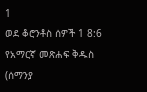1
ወደ ቆሮንቶስ ሰዎች 1 8:6
የአማርኛ መጽሐፍ ቅዱስ (ሰማንያ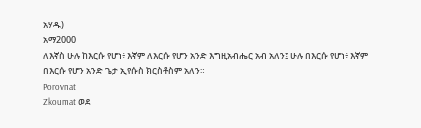አሃዱ)
አማ2000
ለእኛስ ሁሉ ከእርሱ የሆነ፥ እኛም ለእርሱ የሆን አንድ እግዚአብሔር አብ አለን፤ ሁሉ በእርሱ የሆነ፥ እኛም በእርሱ የሆን አንድ ጌታ ኢየሱስ ክርስቶስም አለን።
Porovnat
Zkoumat ወደ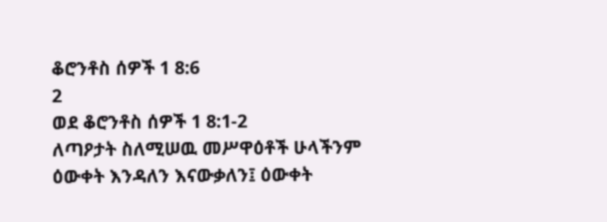ቆሮንቶስ ሰዎች 1 8:6
2
ወደ ቆሮንቶስ ሰዎች 1 8:1-2
ለጣዖታት ስለሚሠዉ መሥዋዕቶች ሁላችንም ዕውቀት እንዳለን እናውቃለን፤ ዕውቀት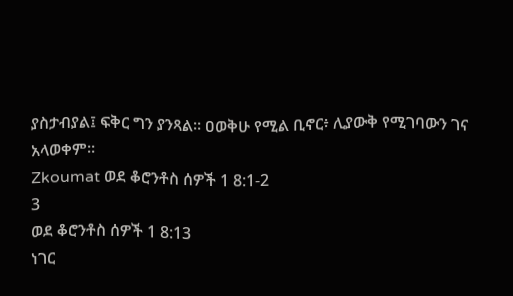ያስታብያል፤ ፍቅር ግን ያንጻል። ዐወቅሁ የሚል ቢኖር፥ ሊያውቅ የሚገባውን ገና አላወቀም።
Zkoumat ወደ ቆሮንቶስ ሰዎች 1 8:1-2
3
ወደ ቆሮንቶስ ሰዎች 1 8:13
ነገር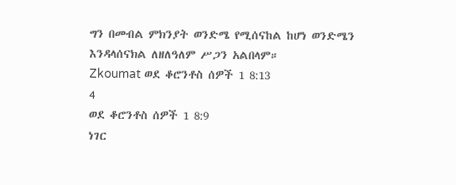ግን በመብል ምክንያት ወንድሜ የሚሰናከል ከሆነ ወንድሜን እንዳላሰናክል ለዘለዓለም ሥጋን አልበላም።
Zkoumat ወደ ቆሮንቶስ ሰዎች 1 8:13
4
ወደ ቆሮንቶስ ሰዎች 1 8:9
ነገር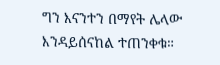ግን እናንተን በማየት ሌላው እንዳይሰናከል ተጠንቀቁ።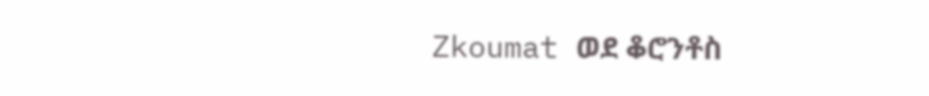Zkoumat ወደ ቆሮንቶስ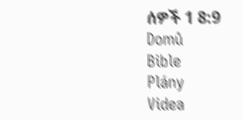ሰዎች 1 8:9
Domů
Bible
Plány
Videa